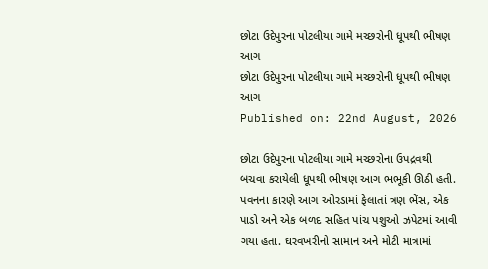છોટા ઉદેપુરના પોટલીયા ગામે મચ્છરોની ધૂપથી ભીષણ આગ
છોટા ઉદેપુરના પોટલીયા ગામે મચ્છરોની ધૂપથી ભીષણ આગ
Published on: 22nd August, 2026

છોટા ઉદેપુરના પોટલીયા ગામે મચ્છરોના ઉપદ્રવથી બચવા કરાયેલી ધૂપથી ભીષણ આગ ભભૂકી ઊઠી હતી. પવનના કારણે આગ ઓરડામાં ફેલાતાં ત્રણ ભેંસ, એક પાડો અને એક બળદ સહિત પાંચ પશુઓ ઝપેટમાં આવી ગયા હતા. ઘરવખરીનો સામાન અને મોટી માત્રામાં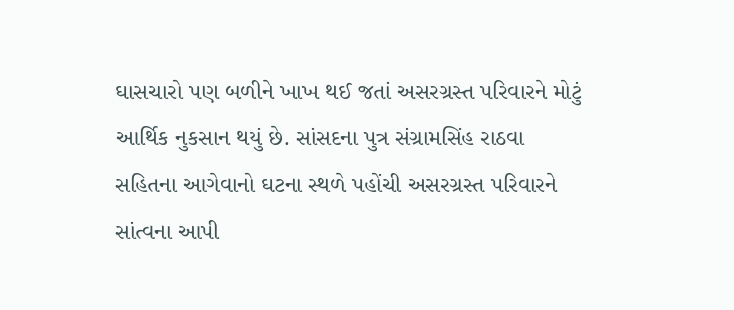ઘાસચારો પણ બળીને ખાખ થઈ જતાં અસરગ્રસ્ત પરિવારને મોટું આર્થિક નુકસાન થયું છે. સાંસદના પુત્ર સંગ્રામસિંહ રાઠવા સહિતના આગેવાનો ઘટના સ્થળે પહોંચી અસરગ્રસ્ત પરિવારને સાંત્વના આપી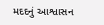મદદનું આશ્વાસન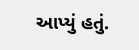આપ્યું હતું.